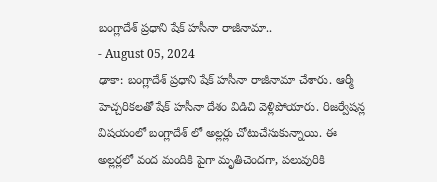బంగ్లాదేశ్ ప్రధాని షేక్ హసీనా రాజీనామా..
- August 05, 2024
ఢాకా: బంగ్లాదేశ్ ప్రధాని షేక్ హసీనా రాజీనామా చేశారు. ఆర్మీ హెచ్చరికలతో షేక్ హసీనా దేశం విడిచి వెళ్లిపోయారు. రిజర్వేషన్ల విషయంలో బంగ్లాదేశ్ లో అల్లర్లు చోటుచేసుకున్నాయి. ఈ అల్లర్లలో వంద మందికి పైగా మృతిచెందగా, పలువురికి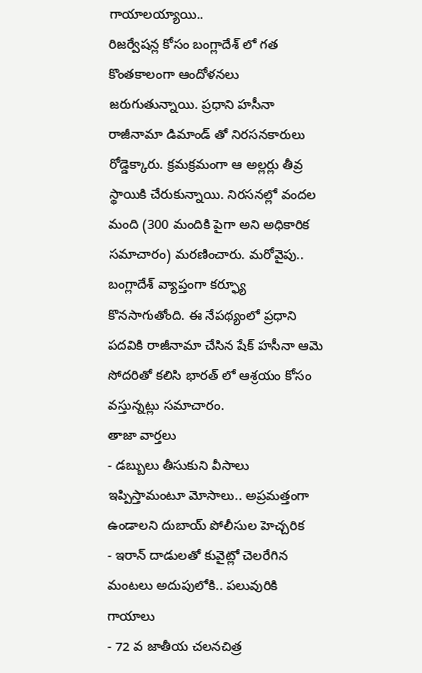గాయాలయ్యాయి..
రిజర్వేషన్ల కోసం బంగ్లాదేశ్ లో గత కొంతకాలంగా ఆందోళనలు జరుగుతున్నాయి. ప్రధాని హసీనా రాజీనామా డిమాండ్ తో నిరసనకారులు రోడ్డెక్కారు. క్రమక్రమంగా ఆ అల్లర్లు తీవ్ర స్థాయికి చేరుకున్నాయి. నిరసనల్లో వందల మంది (300 మందికి పైగా అని అధికారిక సమాచారం) మరణించారు. మరోవైపు.. బంగ్లాదేశ్ వ్యాప్తంగా కర్ఫ్యూ కొనసాగుతోంది. ఈ నేపథ్యంలో ప్రధాని పదవికి రాజీనామా చేసిన షేక్ హసీనా ఆమె సోదరితో కలిసి భారత్ లో ఆశ్రయం కోసం వస్తున్నట్లు సమాచారం.
తాజా వార్తలు
- డబ్బులు తీసుకుని వీసాలు ఇప్పిస్తామంటూ మోసాలు.. అప్రమత్తంగా ఉండాలని దుబాయ్ పోలీసుల హెచ్చరిక
- ఇరాన్ దాడులతో కువైట్లో చెలరేగిన మంటలు అదుపులోకి.. పలువురికి గాయాలు
- 72 వ జాతీయ చలనచిత్ర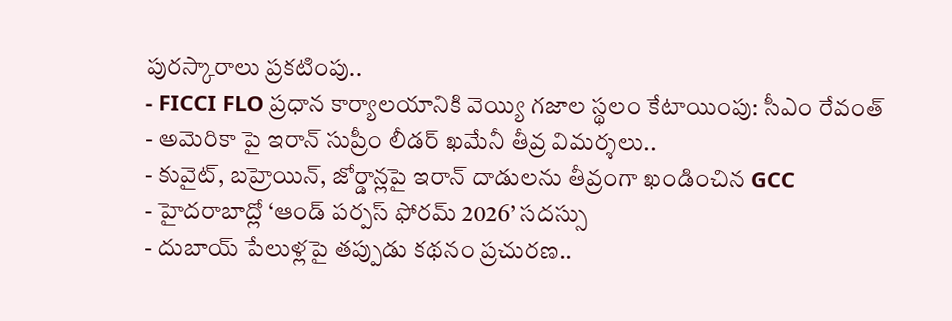పురస్కారాలు ప్రకటింపు..
- FICCI FLO ప్రధాన కార్యాలయానికి వెయ్యి గజాల స్థలం కేటాయింపు: సీఎం రేవంత్
- అమెరికా పై ఇరాన్ సుప్రీం లీడర్ ఖమేనీ తీవ్ర విమర్శలు..
- కువైట్, బహ్రెయిన్, జోర్డాన్లపై ఇరాన్ దాడులను తీవ్రంగా ఖండించిన GCC
- హైదరాబాద్లో ‘ఆండ్ పర్పస్ ఫోరమ్ 2026’ సదస్సు
- దుబాయ్ పేలుళ్లపై తప్పుడు కథనం ప్రచురణ..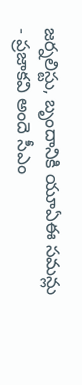జర్నలిస్టు, బృందానికి యూఏఈ సమన్లు
- ప్రజాకవి అందె సీఎం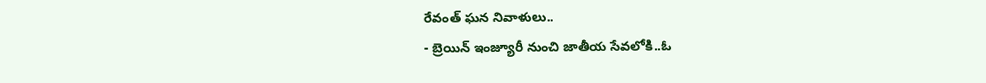రేవంత్ ఘన నివాళులు..
- బ్రెయిన్ ఇంజ్యూరీ నుంచి జాతీయ సేవలోకి..ఓ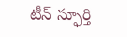టీన్ స్ఫూర్తి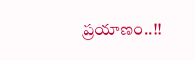ప్రయాణం..!!